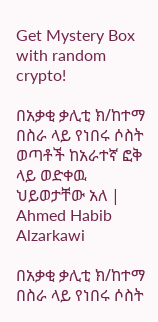Get Mystery Box with random crypto!

በአቃቂ ቃሊቲ ክ/ከተማ በስራ ላይ የነበሩ ሶስት ወጣቶች ከአራተኛ ፎቅ ላይ ወድቀዉ ህይወታቸው አለ | Ahmed Habib Alzarkawi

በአቃቂ ቃሊቲ ክ/ከተማ በስራ ላይ የነበሩ ሶስት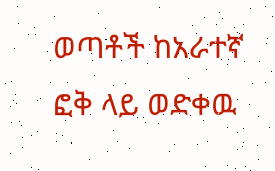ወጣቶች ከአራተኛ ፎቅ ላይ ወድቀዉ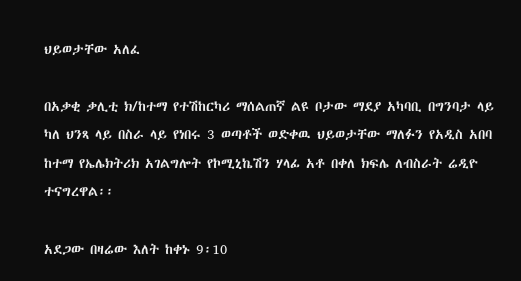ህይወታቸው አለፈ

በአቃቂ ቃሊቲ ክ/ከተማ የተሽከርካሪ ማሰልጠኛ ልዩ ቦታው ማደያ አካባቢ በግንባታ ላይ ካለ ህንጻ ላይ በስራ ላይ የነበሩ 3 ወጣቶች ወድቀዉ ህይወታቸው ማለፉን የአዲስ አበባ ከተማ የኤሌክትሪክ አገልግሎት የኮሚኒኬሽን ሃላፊ አቶ በቀለ ክፍሌ ለብስራት ሬዲዮ ተናግረዋል፡፡

አደጋው በዛሬው እለት ከቀኑ 9፡10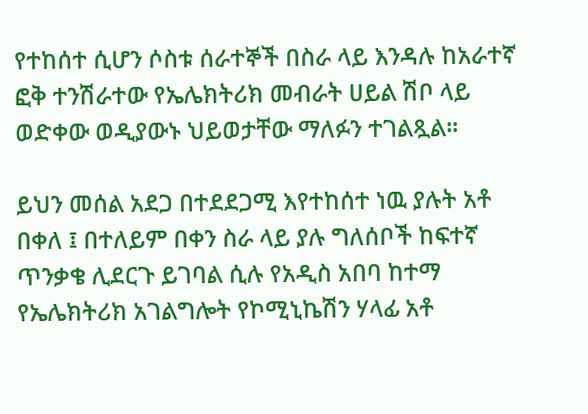የተከሰተ ሲሆን ሶስቱ ሰራተኞች በስራ ላይ እንዳሉ ከአራተኛ ፎቅ ተንሽራተው የኤሌክትሪክ መብራት ሀይል ሽቦ ላይ ወድቀው ወዲያውኑ ህይወታቸው ማለፉን ተገልጿል፡፡

ይህን መሰል አደጋ በተደደጋሚ እየተከሰተ ነዉ ያሉት አቶ በቀለ ፤ በተለይም በቀን ስራ ላይ ያሉ ግለሰቦች ከፍተኛ ጥንቃቄ ሊደርጉ ይገባል ሲሉ የአዲስ አበባ ከተማ የኤሌክትሪክ አገልግሎት የኮሚኒኬሽን ሃላፊ አቶ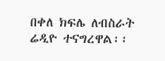በቀለ ክፍሌ ለብስራት ሬዲዮ ተናግረዋል፡፡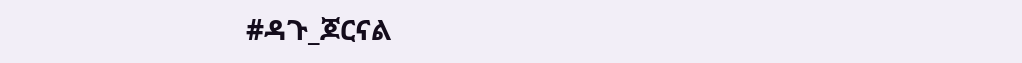#ዳጉ_ጆርናል